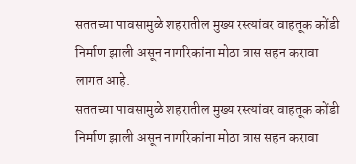सततच्या पावसामुळे शहरातील मुख्य रस्त्यांवर वाहतूक कोंडी निर्माण झाली असून नागरिकांना मोठा त्रास सहन करावा लागत आहे.
सततच्या पावसामुळे शहरातील मुख्य रस्त्यांवर वाहतूक कोंडी निर्माण झाली असून नागरिकांना मोठा त्रास सहन करावा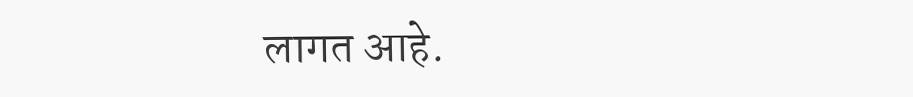लागत आहे.